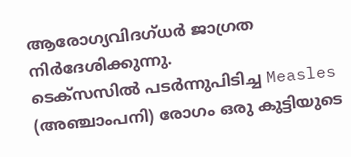ആരോഗ്യവിദഗ്ധർ ജാഗ്രത നിർദേശിക്കുന്നു.
ടെക്സസിൽ പടർന്നുപിടിച്ച Measles (അഞ്ചാംപനി) രോഗം ഒരു കുട്ടിയുടെ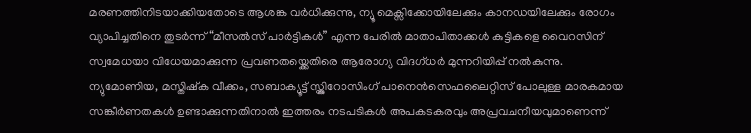മരണത്തിനിടയാക്കിയതോടെ ആശങ്ക വർധിക്കുന്നു, ന്യൂ മെക്സിക്കോയിലേക്കും കാനഡയിലേക്കും രോഗം വ്യാപിച്ചതിനെ തുടർന്ന് “മീസൽസ് പാർട്ടികൾ” എന്ന പേരിൽ മാതാപിതാക്കൾ കുട്ടികളെ വൈറസിന് സ്വമേധയാ വിധേയമാക്കുന്ന പ്രവണതയ്ക്കെതിരെ ആരോഗ്യ വിദഗ്ധർ മുന്നറിയിപ്പ് നൽകുന്നു.
ന്യുമോണിയ, മസ്തിഷ്ക വീക്കം, സബാക്യൂട്ട് സ്ക്ലിറോസിംഗ് പാനെൻസെഫലൈറ്റിസ് പോലുള്ള മാരകമായ സങ്കീർണതകൾ ഉണ്ടാക്കുന്നതിനാൽ ഇത്തരം നടപടികൾ അപകടകരവും അപ്രവചനീയവുമാണെന്ന്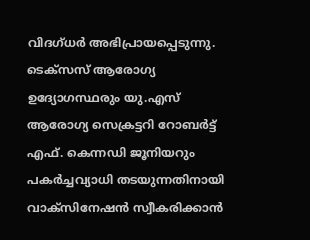വിദഗ്ധർ അഭിപ്രായപ്പെടുന്നു.
ടെക്സസ് ആരോഗ്യ ഉദ്യോഗസ്ഥരും യു.എസ് ആരോഗ്യ സെക്രട്ടറി റോബർട്ട് എഫ്. കെന്നഡി ജൂനിയറും പകർച്ചവ്യാധി തടയുന്നതിനായി വാക്സിനേഷൻ സ്വീകരിക്കാൻ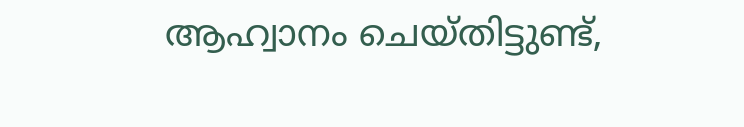ആഹ്വാനം ചെയ്തിട്ടുണ്ട്,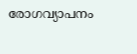രോഗവ്യാപനം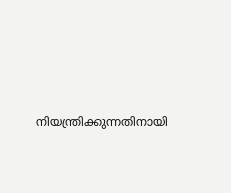നിയന്ത്രിക്കുന്നതിനായി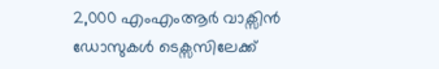2,000 എംഎംആർ വാക്സിൻ ഡോസുകൾ ടെക്സസിലേക്ക്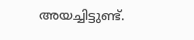അയച്ചിട്ടുണ്ട്.